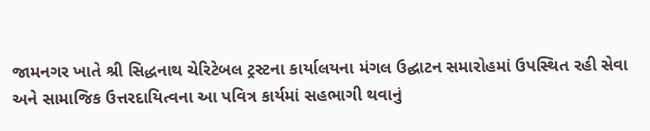જામનગર ખાતે શ્રી સિદ્ધનાથ ચેરિટેબલ ટ્રસ્ટના કાર્યાલયના મંગલ ઉદ્ઘાટન સમારોહમાં ઉપસ્થિત રહી સેવા અને સામાજિક ઉત્તરદાયિત્વના આ પવિત્ર કાર્યમાં સહભાગી થવાનું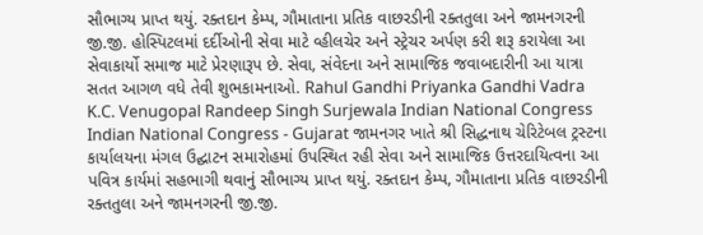સૌભાગ્ય પ્રાપ્ત થયું. રક્તદાન કેમ્પ, ગૌમાતાના પ્રતિક વાછરડીની રક્તતુલા અને જામનગરની જી.જી. હોસ્પિટલમાં દર્દીઓની સેવા માટે વ્હીલચેર અને સ્ટ્રેચર અર્પણ કરી શરૂ કરાયેલા આ સેવાકાર્યો સમાજ માટે પ્રેરણારૂપ છે. સેવા, સંવેદના અને સામાજિક જવાબદારીની આ યાત્રા સતત આગળ વધે તેવી શુભકામનાઓ. Rahul Gandhi Priyanka Gandhi Vadra K.C. Venugopal Randeep Singh Surjewala Indian National Congress Indian National Congress - Gujarat જામનગર ખાતે શ્રી સિદ્ધનાથ ચેરિટેબલ ટ્રસ્ટના કાર્યાલયના મંગલ ઉદ્ઘાટન સમારોહમાં ઉપસ્થિત રહી સેવા અને સામાજિક ઉત્તરદાયિત્વના આ પવિત્ર કાર્યમાં સહભાગી થવાનું સૌભાગ્ય પ્રાપ્ત થયું. રક્તદાન કેમ્પ, ગૌમાતાના પ્રતિક વાછરડીની રક્તતુલા અને જામનગરની જી.જી.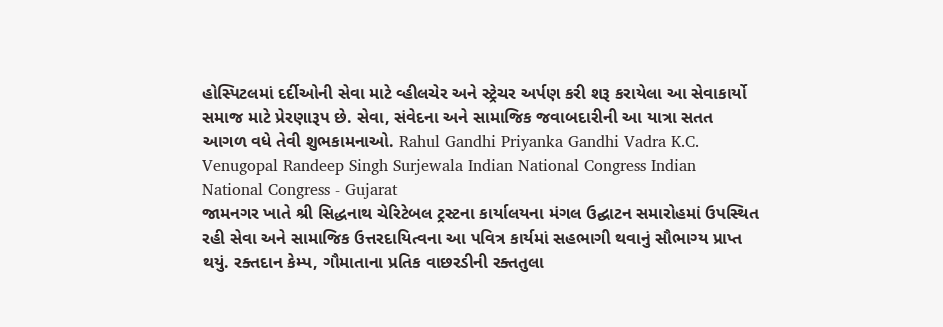હોસ્પિટલમાં દર્દીઓની સેવા માટે વ્હીલચેર અને સ્ટ્રેચર અર્પણ કરી શરૂ કરાયેલા આ સેવાકાર્યો સમાજ માટે પ્રેરણારૂપ છે. સેવા, સંવેદના અને સામાજિક જવાબદારીની આ યાત્રા સતત આગળ વધે તેવી શુભકામનાઓ. Rahul Gandhi Priyanka Gandhi Vadra K.C. Venugopal Randeep Singh Surjewala Indian National Congress Indian National Congress - Gujarat
જામનગર ખાતે શ્રી સિદ્ધનાથ ચેરિટેબલ ટ્રસ્ટના કાર્યાલયના મંગલ ઉદ્ઘાટન સમારોહમાં ઉપસ્થિત રહી સેવા અને સામાજિક ઉત્તરદાયિત્વના આ પવિત્ર કાર્યમાં સહભાગી થવાનું સૌભાગ્ય પ્રાપ્ત થયું. રક્તદાન કેમ્પ, ગૌમાતાના પ્રતિક વાછરડીની રક્તતુલા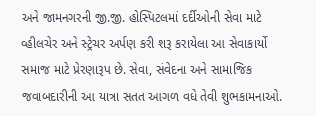અને જામનગરની જી.જી. હોસ્પિટલમાં દર્દીઓની સેવા માટે વ્હીલચેર અને સ્ટ્રેચર અર્પણ કરી શરૂ કરાયેલા આ સેવાકાર્યો સમાજ માટે પ્રેરણારૂપ છે. સેવા, સંવેદના અને સામાજિક જવાબદારીની આ યાત્રા સતત આગળ વધે તેવી શુભકામનાઓ.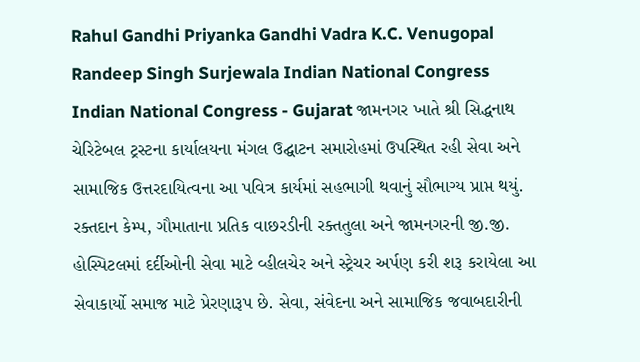Rahul Gandhi Priyanka Gandhi Vadra K.C. Venugopal Randeep Singh Surjewala Indian National Congress Indian National Congress - Gujarat જામનગર ખાતે શ્રી સિદ્ધનાથ ચેરિટેબલ ટ્રસ્ટના કાર્યાલયના મંગલ ઉદ્ઘાટન સમારોહમાં ઉપસ્થિત રહી સેવા અને સામાજિક ઉત્તરદાયિત્વના આ પવિત્ર કાર્યમાં સહભાગી થવાનું સૌભાગ્ય પ્રાપ્ત થયું. રક્તદાન કેમ્પ, ગૌમાતાના પ્રતિક વાછરડીની રક્તતુલા અને જામનગરની જી.જી. હોસ્પિટલમાં દર્દીઓની સેવા માટે વ્હીલચેર અને સ્ટ્રેચર અર્પણ કરી શરૂ કરાયેલા આ સેવાકાર્યો સમાજ માટે પ્રેરણારૂપ છે. સેવા, સંવેદના અને સામાજિક જવાબદારીની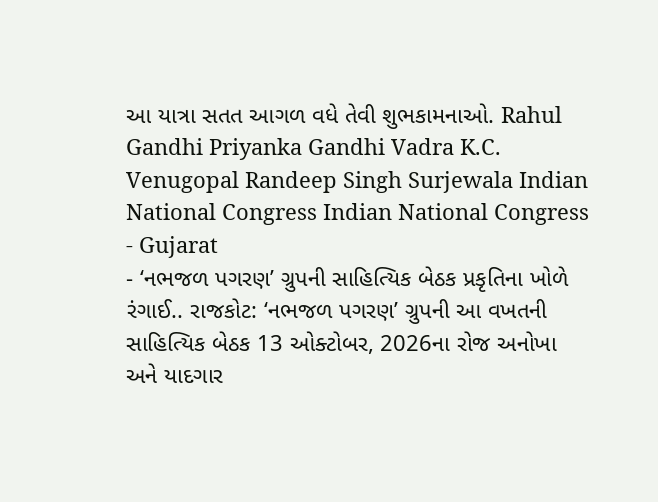આ યાત્રા સતત આગળ વધે તેવી શુભકામનાઓ. Rahul Gandhi Priyanka Gandhi Vadra K.C. Venugopal Randeep Singh Surjewala Indian National Congress Indian National Congress - Gujarat
- ‘નભજળ પગરણ’ ગ્રુપની સાહિત્યિક બેઠક પ્રકૃતિના ખોળે રંગાઈ.. રાજકોટ: ‘નભજળ પગરણ’ ગ્રુપની આ વખતની સાહિત્યિક બેઠક 13 ઓક્ટોબર, 2026ના રોજ અનોખા અને યાદગાર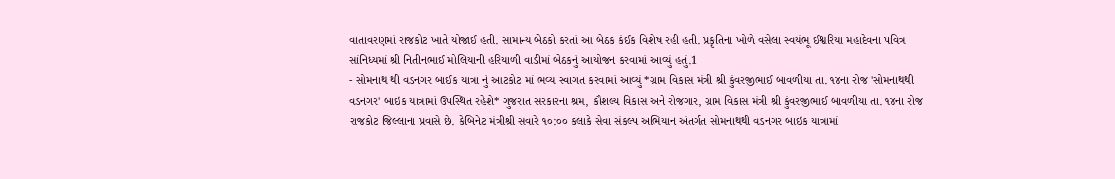વાતાવરણમાં રાજકોટ ખાતે યોજાઈ હતી. સામાન્ય બેઠકો કરતાં આ બેઠક કંઈક વિશેષ રહી હતી. પ્રકૃતિના ખોળે વસેલા સ્વયંભૂ ઈશ્વરિયા મહાદેવના પવિત્ર સાંનિધ્યમાં શ્રી નિતીનભાઈ મોલિયાની હરિયાળી વાડીમાં બેઠકનું આયોજન કરવામાં આવ્યું હતું.1
- સોમનાથ થી વડનગર બાઈક યાત્રા નું આટકોટ માં ભવ્ય સ્વાગત કરવામાં આવ્યું *ગ્રામ વિકાસ મંત્રી શ્રી કુંવરજીભાઈ બાવળીયા તા. ૧૪ના રોજ 'સોમનાથથી વડનગર' બાઇક યાત્રામાં ઉપસ્થિત રહેશે* ગુજરાત સરકારના શ્રમ, કૌશલ્ય વિકાસ અને રોજગાર, ગ્રામ વિકાસ મંત્રી શ્રી કુંવરજીભાઈ બાવળીયા તા. ૧૪ના રોજ રાજકોટ જિલ્લાના પ્રવાસે છે. કેબિનેટ મંત્રીશ્રી સવારે ૧૦:૦૦ કલાકે સેવા સંકલ્પ અભિયાન અંતર્ગત સોમનાથથી વડનગર બાઇક યાત્રામાં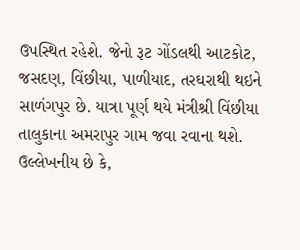ઉપસ્થિત રહેશે. જેનો રૂટ ગોંડલથી આટકોટ, જસદણ, વિંછીયા, પાળીયાદ, તરઘરાથી થઇને સાળંગપુર છે. યાત્રા પૂર્ણ થયે મંત્રીશ્રી વિંછીયા તાલુકાના અમરાપુર ગામ જવા રવાના થશે. ઉલ્લેખનીય છે કે,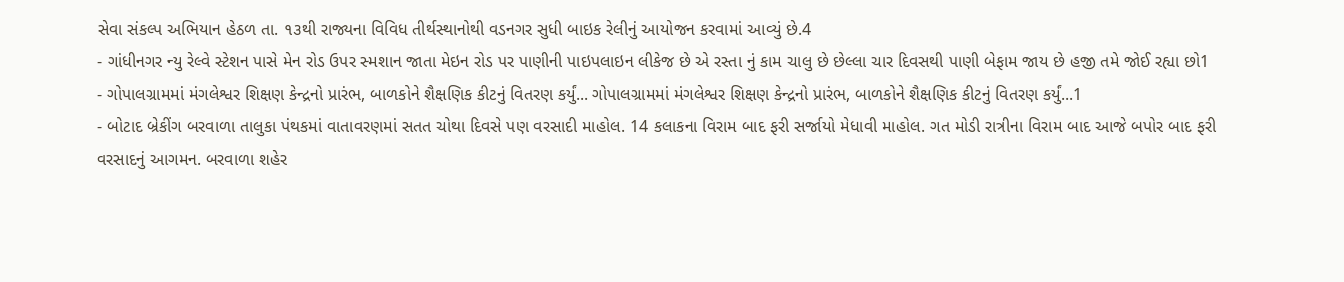સેવા સંકલ્પ અભિયાન હેઠળ તા. ૧૩થી રાજ્યના વિવિધ તીર્થસ્થાનોથી વડનગર સુધી બાઇક રેલીનું આયોજન કરવામાં આવ્યું છે.4
- ગાંધીનગર ન્યુ રેલ્વે સ્ટેશન પાસે મેન રોડ ઉપર સ્મશાન જાતા મેઇન રોડ પર પાણીની પાઇપલાઇન લીકેજ છે એ રસ્તા નું કામ ચાલુ છે છેલ્લા ચાર દિવસથી પાણી બેફામ જાય છે હજી તમે જોઈ રહ્યા છો1
- ગોપાલગ્રામમાં મંગલેશ્વર શિક્ષણ કેન્દ્રનો પ્રારંભ, બાળકોને શૈક્ષણિક કીટનું વિતરણ કર્યું... ગોપાલગ્રામમાં મંગલેશ્વર શિક્ષણ કેન્દ્રનો પ્રારંભ, બાળકોને શૈક્ષણિક કીટનું વિતરણ કર્યું...1
- બોટાદ બ્રેકીંગ બરવાળા તાલુકા પંથકમાં વાતાવરણમાં સતત ચોથા દિવસે પણ વરસાદી માહોલ. 14 કલાકના વિરામ બાદ ફરી સર્જાયો મેધાવી માહોલ. ગત મોડી રાત્રીના વિરામ બાદ આજે બપોર બાદ ફરી વરસાદનું આગમન. બરવાળા શહેર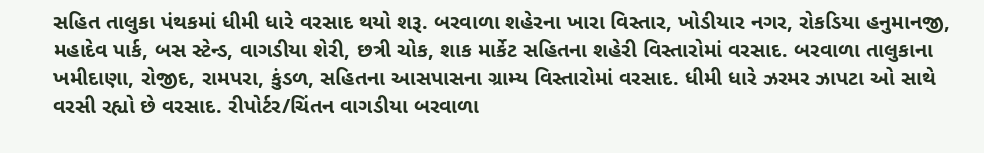સહિત તાલુકા પંથકમાં ધીમી ધારે વરસાદ થયો શરૂ. બરવાળા શહેરના ખારા વિસ્તાર, ખોડીયાર નગર, રોકડિયા હનુમાનજી, મહાદેવ પાર્ક, બસ સ્ટેન્ડ, વાગડીયા શેરી, છત્રી ચોક, શાક માર્કેટ સહિતના શહેરી વિસ્તારોમાં વરસાદ. બરવાળા તાલુકાના ખમીદાણા, રોજીદ, રામપરા, કુંડળ, સહિતના આસપાસના ગ્રામ્ય વિસ્તારોમાં વરસાદ. ધીમી ધારે ઝરમર ઝાપટા ઓ સાથે વરસી રહ્યો છે વરસાદ. રીપોર્ટર/ચિંતન વાગડીયા બરવાળા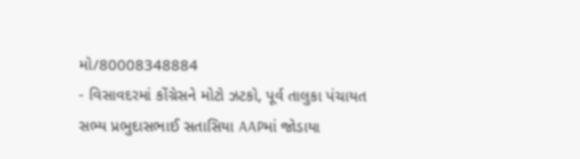મો/80008348884
- વિસાવદરમાં કોંગ્રેસને મોટો ઝટકો, પૂર્વ તાલુકા પંચાયત સભ્ય પ્રભુદાસભાઈ સતાસિયા AAPમાં જોડાયા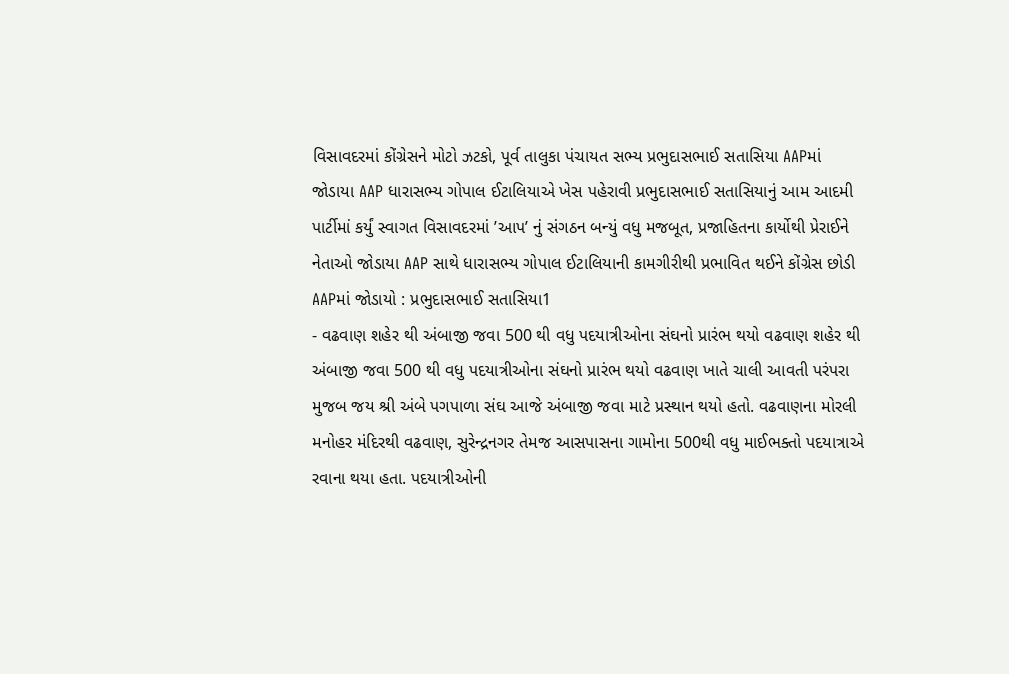વિસાવદરમાં કોંગ્રેસને મોટો ઝટકો, પૂર્વ તાલુકા પંચાયત સભ્ય પ્રભુદાસભાઈ સતાસિયા AAPમાં જોડાયા AAP ધારાસભ્ય ગોપાલ ઈટાલિયાએ ખેસ પહેરાવી પ્રભુદાસભાઈ સતાસિયાનું આમ આદમી પાર્ટીમાં કર્યું સ્વાગત વિસાવદરમાં ’આપ’ નું સંગઠન બન્યું વધુ મજબૂત, પ્રજાહિતના કાર્યોથી પ્રેરાઈને નેતાઓ જોડાયા AAP સાથે ધારાસભ્ય ગોપાલ ઈટાલિયાની કામગીરીથી પ્રભાવિત થઈને કોંગ્રેસ છોડી AAPમાં જોડાયો : પ્રભુદાસભાઈ સતાસિયા1
- વઢવાણ શહેર થી અંબાજી જવા 500 થી વધુ પદયાત્રીઓના સંઘનો પ્રારંભ થયો વઢવાણ શહેર થી અંબાજી જવા 500 થી વધુ પદયાત્રીઓના સંઘનો પ્રારંભ થયો વઢવાણ ખાતે ચાલી આવતી પરંપરા મુજબ જય શ્રી અંબે પગપાળા સંઘ આજે અંબાજી જવા માટે પ્રસ્થાન થયો હતો. વઢવાણના મોરલી મનોહર મંદિરથી વઢવાણ, સુરેન્દ્રનગર તેમજ આસપાસના ગામોના 500થી વધુ માઈભક્તો પદયાત્રાએ રવાના થયા હતા. પદયાત્રીઓની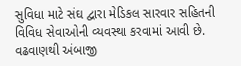સુવિધા માટે સંઘ દ્વારા મેડિકલ સારવાર સહિતની વિવિધ સેવાઓની વ્યવસ્થા કરવામાં આવી છે. વઢવાણથી અંબાજી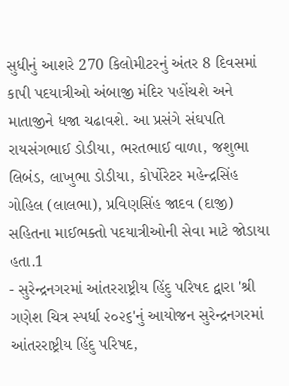સુધીનું આશરે 270 કિલોમીટરનું અંતર 8 દિવસમાં કાપી પદયાત્રીઓ અંબાજી મંદિર પહોંચશે અને માતાજીને ધજા ચઢાવશે. આ પ્રસંગે સંઘપતિ રાયસંગભાઈ ડોડીયા, ભરતભાઈ વાળા, જશુભા લિબંડ, લાખુભા ડોડીયા, કોર્પોરેટર મહેન્દ્રસિંહ ગોહિલ (લાલભા), પ્રવિણસિંહ જાદવ (દાજી) સહિતના માઈભક્તો પદયાત્રીઓની સેવા માટે જોડાયા હતા.1
- સુરેન્દ્રનગરમાં આંતરરાષ્ટ્રીય હિંદુ પરિષદ દ્વારા 'શ્રી ગણેશ ચિત્ર સ્પર્ધા ૨૦૨૬'નું આયોજન સુરેન્દ્રનગરમાં આંતરરાષ્ટ્રીય હિંદુ પરિષદ,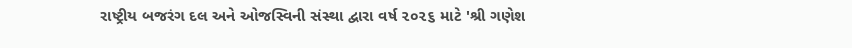રાષ્ટ્રીય બજરંગ દલ અને ઓજસ્વિની સંસ્થા દ્વારા વર્ષ ૨૦૨૬ માટે 'શ્રી ગણેશ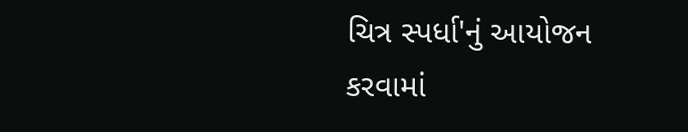ચિત્ર સ્પર્ધા'નું આયોજન કરવામાં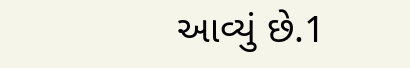આવ્યું છે.1